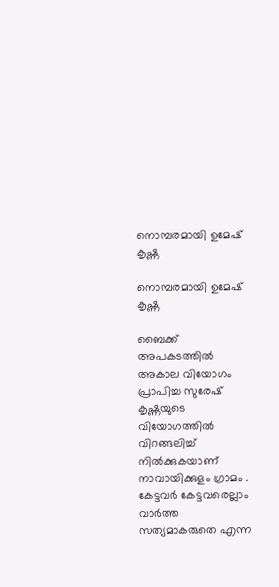നൊമ്പരമായി ഉമേഷ് കൃഷ്ണ

നൊമ്പരമായി ഉമേഷ് കൃഷ്ണ

ബൈക്ക് അപകടത്തിൽ അകാല വിയോഗം പ്രാപിച്ച സുരേഷ് കൃഷ്ണയുടെ  വിയോഗത്തിൽ വിറങ്ങലിച്ച് നിൽക്കുകയാണ് നാവായിക്കുളം ഗ്രാമം . കേട്ടവർ കേട്ടവരെല്ലാം വാർത്ത സത്യമാകരുതെ എന്ന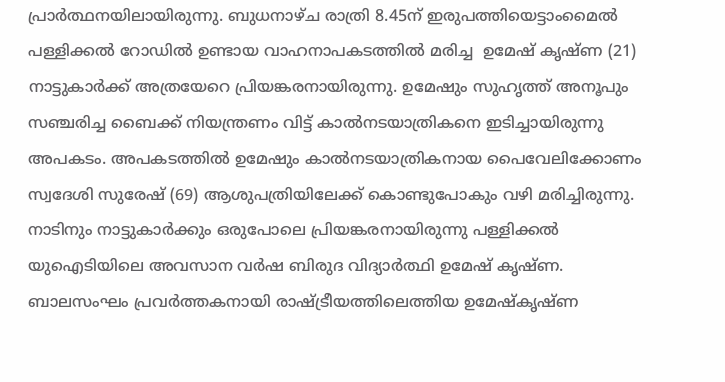പ്രാർത്ഥനയിലായിരുന്നു. ബുധനാഴ്ച രാത്രി 8.45ന് ഇരുപത്തിയെട്ടാംമൈൽ പള്ളിക്കൽ റോഡിൽ ഉണ്ടായ വാഹനാപകടത്തിൽ മരിച്ച  ഉമേഷ് കൃഷ്ണ (21) നാട്ടുകാർക്ക് അത്രയേറെ പ്രിയങ്കരനായിരുന്നു. ഉമേഷും സുഹൃത്ത് അനൂപും സഞ്ചരിച്ച ബൈക്ക് നിയന്ത്രണം വിട്ട് കാൽനടയാത്രികനെ ഇടിച്ചായിരുന്നു അപകടം. അപകടത്തിൽ ഉമേഷും കാൽനടയാത്രികനായ പൈവേലിക്കോണം സ്വദേശി സുരേഷ് (69) ആശുപത്രിയിലേക്ക് കൊണ്ടുപോകും വഴി മരിച്ചിരുന്നു. നാടിനും നാട്ടുകാർക്കും ഒരുപോലെ പ്രിയങ്കരനായിരുന്നു പള്ളിക്കൽ യുഐടിയിലെ അവസാന വർഷ ബിരുദ വിദ്യാർത്ഥി ഉമേഷ് കൃഷ്ണ. ബാലസംഘം പ്രവർത്തകനായി രാഷ്ട്രീയത്തിലെത്തിയ ഉമേഷ്കൃഷ്ണ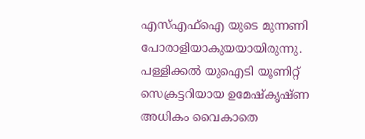എസ്എഫ്ഐ യുടെ മുന്നണി പോരാളിയാകുയയായിരുന്നു. പള്ളിക്കൽ യുഐടി യൂണിറ്റ് സെക്രട്ടറിയായ ഉമേഷ്കൃഷ്ണ അധികം വൈകാതെ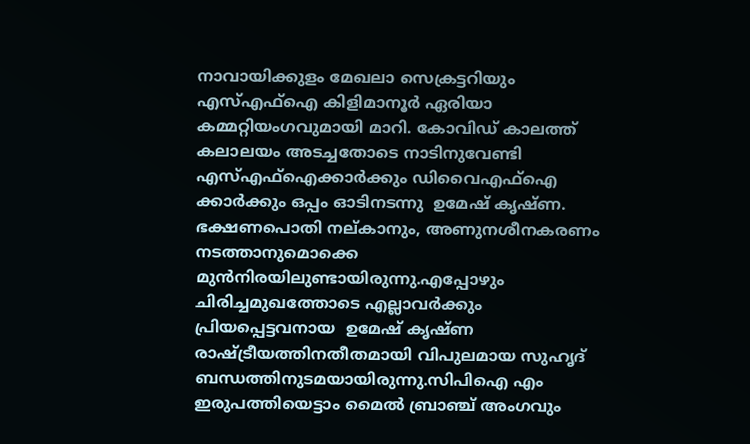നാവായിക്കുളം മേഖലാ സെക്രട്ടറിയും എസ്എഫ്ഐ കിളിമാനൂർ ഏരിയാ കമ്മറ്റിയംഗവുമായി മാറി. കോവിഡ് കാലത്ത് കലാലയം അടച്ചതോടെ നാടിനുവേണ്ടി എസ്എഫ്ഐക്കാർക്കും ഡിവൈഎഫ്ഐ ക്കാർക്കും ഒപ്പം ഓടിനടന്നു  ഉമേഷ് കൃഷ്ണ. ഭക്ഷണപൊതി നല്കാനും, അണുനശീനകരണം നടത്താനുമൊക്കെ മുൻനിരയിലുണ്ടായിരുന്നു.എപ്പോഴും ചിരിച്ചമുഖത്തോടെ എല്ലാവർക്കും പ്രിയപ്പെട്ടവനായ  ഉമേഷ് കൃഷ്ണ രാഷ്ട്രീയത്തിനതീതമായി വിപുലമായ സുഹൃദ് ബന്ധത്തിനുടമയായിരുന്നു.സിപിഐ എം ഇരുപത്തിയെട്ടാം മൈൽ ബ്രാഞ്ച് അംഗവും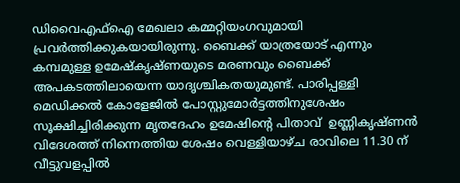ഡിവൈഎഫ്ഐ മേഖലാ കമ്മറ്റിയംഗവുമായി പ്രവർത്തിക്കുകയായിരുന്നു. ബൈക്ക് യാത്രയോട് എന്നും കമ്പമുള്ള ഉമേഷ്കൃഷ്ണയുടെ മരണവും ബൈക്ക് അപകടത്തിലായെന്ന യാദൃശ്ചികതയുമുണ്ട്. പാരിപ്പള്ളി മെഡിക്കൽ കോളേജിൽ പോസ്റ്റുമോർട്ടത്തിനുശേഷം സൂക്ഷിച്ചിരിക്കുന്ന മ‍ൃതദേഹം ഉമേഷിന്റെ പിതാവ്  ഉണ്ണികൃഷ്ണൻ വിദേശത്ത് നിന്നെത്തിയ ശേഷം വെള്ളിയാഴ്ച രാവിലെ 11.30 ന് വീട്ടുവളപ്പിൽ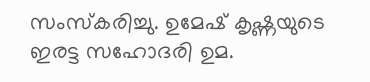സംസ്കരിച്ചു. ഉമേഷ് കൃഷ്ണയുടെ ഇരട്ട സഹോദരി ഉമ.